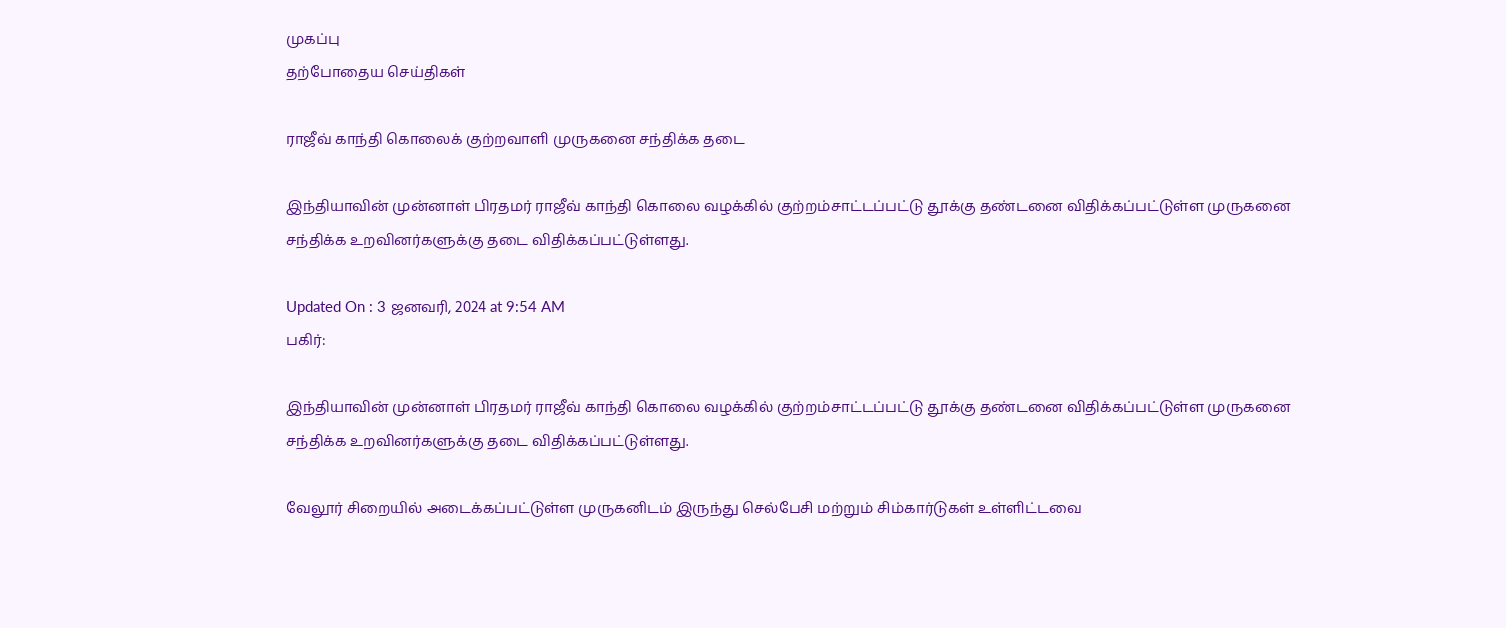முகப்பு
தற்போதைய செய்திகள்

ராஜீவ் காந்தி கொலைக் குற்றவாளி முருகனை சந்திக்க தடை

இந்தியாவின் முன்னாள் பிரதமர் ராஜீவ் காந்தி கொலை வழக்கில் குற்றம்சாட்டப்பட்டு தூக்கு தண்டனை விதிக்கப்பட்டுள்ள முருகனை சந்திக்க உறவினர்களுக்கு தடை விதிக்கப்பட்டுள்ளது.

Updated On : 3 ஜனவரி, 2024 at 9:54 AM
பகிர்:

இந்தியாவின் முன்னாள் பிரதமர் ராஜீவ் காந்தி கொலை வழக்கில் குற்றம்சாட்டப்பட்டு தூக்கு தண்டனை விதிக்கப்பட்டுள்ள முருகனை சந்திக்க உறவினர்களுக்கு தடை விதிக்கப்பட்டுள்ளது.

வேலூர் சிறையில் அடைக்கப்பட்டுள்ள முருகனிடம் இருந்து செல்பேசி மற்றும் சிம்கார்டுகள் உள்ளிட்டவை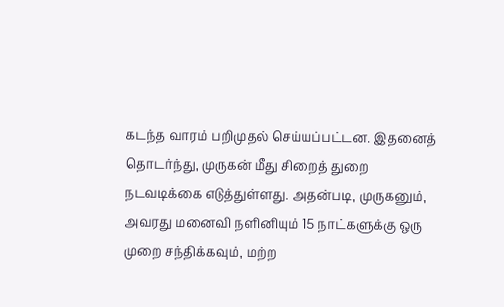கடந்த வாரம் பறிமுதல் செய்யப்பட்டன. இதனைத் தொடர்ந்து, முருகன் மீது சிறைத் துறை நடவடிக்கை எடுத்துள்ளது. அதன்படி, முருகனும், அவரது மனைவி நளினியும் 15 நாட்களுக்கு ஒரு முறை சந்திக்கவும், மற்ற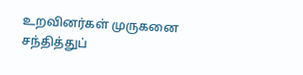உறவினர்கள் முருகனை சந்தித்துப்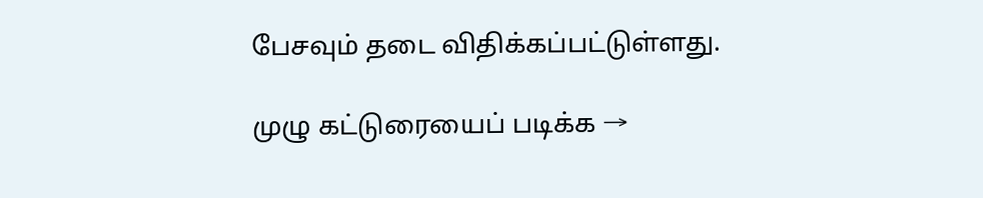பேசவும் தடை விதிக்கப்பட்டுள்ளது.

முழு கட்டுரையைப் படிக்க →